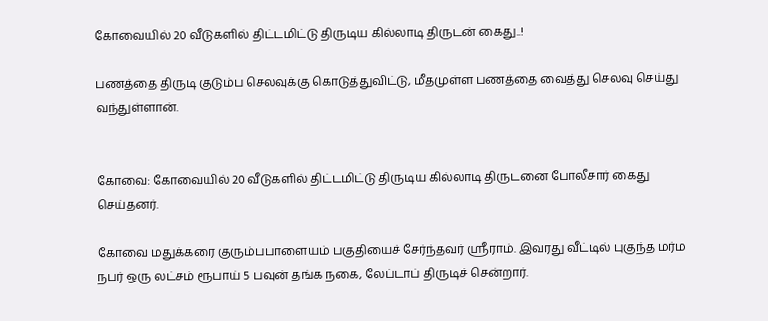கோவையில் 20 வீடுகளில் திட்டமிட்டு திருடிய கில்லாடி திருடன் கைது..!

பணத்தை திருடி குடும்ப செலவுக்கு கொடுத்துவிட்டு, மீதமுள்ள பணத்தை வைத்து செலவு செய்து வந்துள்ளான்.


கோவை: கோவையில் 20 வீடுகளில் திட்டமிட்டு திருடிய கில்லாடி திருடனை போலீசார் கைது செய்தனர்.

கோவை மதுக்கரை குரும்பபாளையம் பகுதியைச் சேர்ந்தவர் ஸ்ரீராம். இவரது வீட்டில் புகுந்த மர்ம நபர் ஒரு லட்சம் ரூபாய் 5 பவுன் தங்க நகை, லேப்டாப் திருடிச் சென்றார்.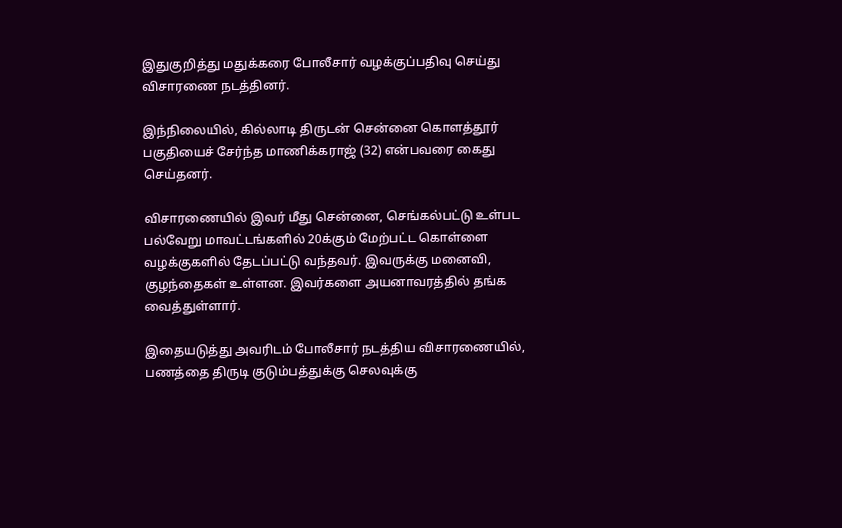இதுகுறித்து மதுக்கரை போலீசார் வழக்குப்பதிவு செய்து விசாரணை நடத்தினர்.

இந்நிலையில், கில்லாடி திருடன் சென்னை கொளத்தூர் பகுதியைச் சேர்ந்த மாணிக்கராஜ் (32) என்பவரை கைது செய்தனர்.

விசாரணையில் இவர் மீது சென்னை, செங்கல்பட்டு உள்பட பல்வேறு மாவட்டங்களில் 20க்கும் மேற்பட்ட கொள்ளை வழக்குகளில் தேடப்பட்டு வந்தவர். இவருக்கு மனைவி, குழந்தைகள் உள்ளன. இவர்களை அயனாவரத்தில் தங்க வைத்துள்ளார்.

இதையடுத்து அவரிடம் போலீசார் நடத்திய விசாரணையில், பணத்தை திருடி குடும்பத்துக்கு செலவுக்கு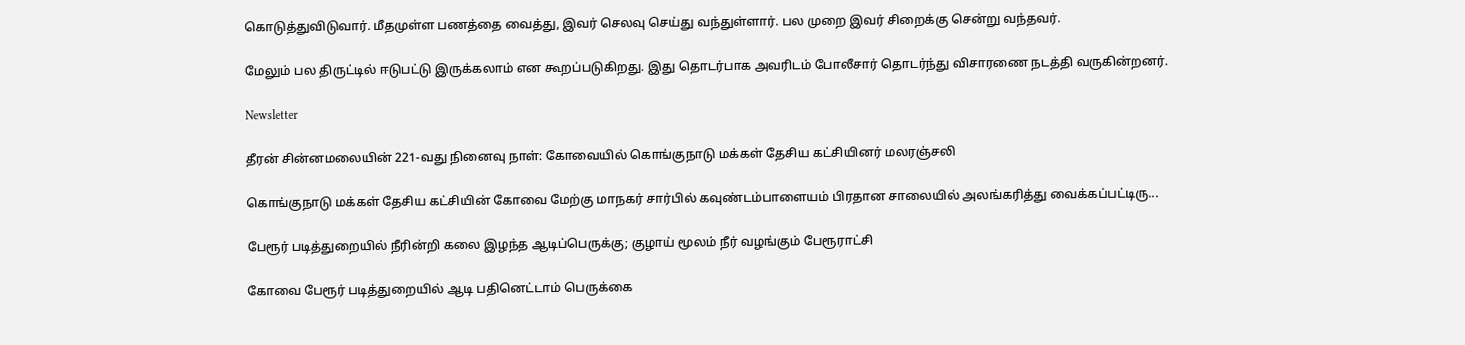கொடுத்துவிடுவார். மீதமுள்ள பணத்தை வைத்து, இவர் செலவு செய்து வந்துள்ளார். பல முறை இவர் சிறைக்கு சென்று வந்தவர்.

மேலும் பல திருட்டில் ஈடுபட்டு இருக்கலாம் என கூறப்படுகிறது. இது தொட‌ர்பாக அவரிடம் போலீசார் தொடர்ந்து விசாரணை நடத்தி வருகின்றனர்.

Newsletter

தீரன் சின்னமலையின் 221-வது நினைவு நாள்: கோவையில் கொங்குநாடு மக்கள் தேசிய கட்சியினர் மலரஞ்சலி

கொங்குநாடு மக்கள் தேசிய கட்சியின் கோவை மேற்கு மாநகர் சார்பில் கவுண்டம்பாளையம் பிரதான சாலையில் அலங்கரித்து வைக்கப்பட்டிரு...

பேரூர் படித்துறையில் நீரின்றி கலை இழந்த ஆடிப்பெருக்கு; குழாய் மூலம் நீர் வழங்கும் பேரூராட்சி

கோவை பேரூர் படித்துறையில் ஆடி பதினெட்டாம் பெருக்கை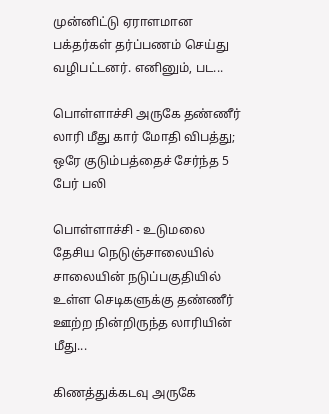முன்னிட்டு ஏராளமான பக்தர்கள் தர்ப்பணம் செய்து வழிபட்டனர். எனினும், பட...

பொள்ளாச்சி அருகே தண்ணீர் லாரி மீது கார் மோதி விபத்து; ஒரே குடும்பத்தைச் சேர்ந்த 5 பேர் பலி

பொள்ளாச்சி - உடுமலை தேசிய நெடுஞ்சாலையில் சாலையின் நடுப்பகுதியில் உள்ள செடிகளுக்கு தண்ணீர் ஊற்ற நின்றிருந்த லாரியின் மீது...

கிணத்துக்கடவு அருகே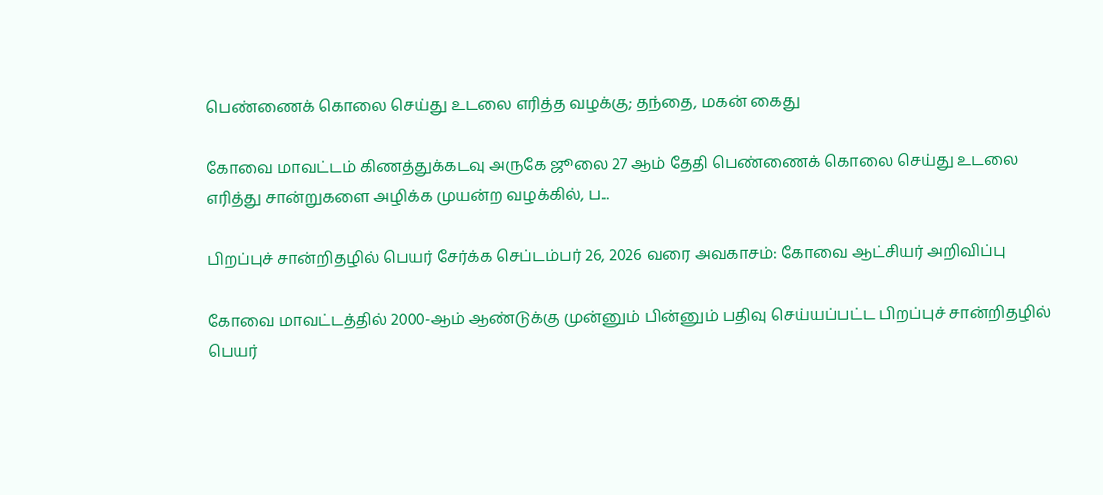பெண்ணைக் கொலை செய்து உடலை எரித்த வழக்கு; தந்தை, மகன் கைது

கோவை மாவட்டம் கிணத்துக்கடவு அருகே ஜூலை 27 ஆம் தேதி பெண்ணைக் கொலை செய்து உடலை எரித்து சான்றுகளை அழிக்க முயன்ற வழக்கில், ப...

பிறப்புச் சான்றிதழில் பெயர் சேர்க்க செப்டம்பர் 26, 2026 வரை அவகாசம்: கோவை ஆட்சியர் அறிவிப்பு

கோவை மாவட்டத்தில் 2000-ஆம் ஆண்டுக்கு முன்னும் பின்னும் பதிவு செய்யப்பட்ட பிறப்புச் சான்றிதழில் பெயர்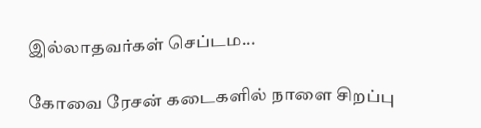இல்லாதவர்கள் செப்டம...

கோவை ரேசன் கடைகளில் நாளை சிறப்பு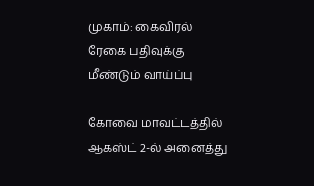முகாம்: கைவிரல் ரேகை பதிவுக்கு மீண்டும் வாய்ப்பு

கோவை மாவட்டத்தில் ஆகஸ்ட் 2-ல் அனைத்து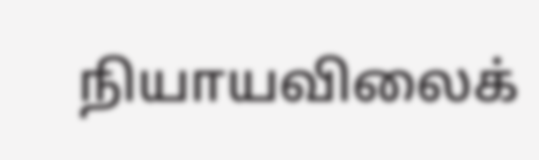நியாயவிலைக்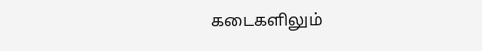கடைகளிலும்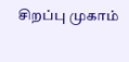சிறப்பு முகாம்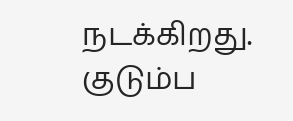நடக்கிறது. குடும்ப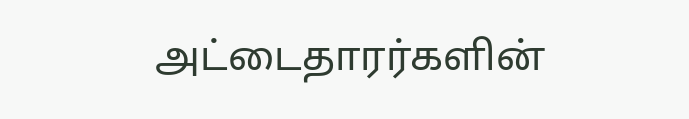அட்டைதாரர்களின்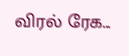விரல் ரேக...